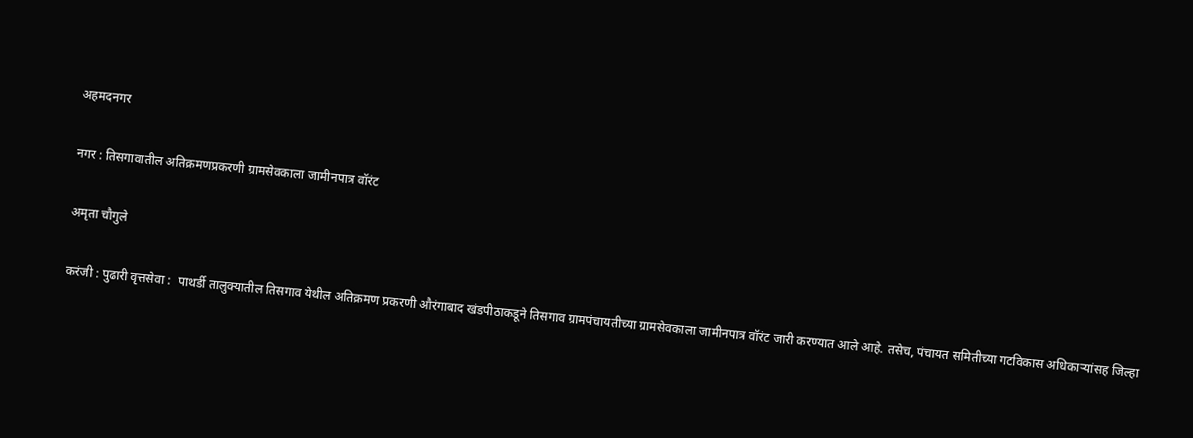अहमदनगर

नगर : तिसगावातील अतिक्रमणप्रकरणी ग्रामसेवकाला जामीनपात्र वॉरंट

अमृता चौगुले

करंजी : पुढारी वृत्तसेवा :  पाथर्डी तालुक्यातील तिसगाव येथील अतिक्रमण प्रकरणी औरंगाबाद खंडपीठाकडूने तिसगाव ग्रामपंचायतीच्या ग्रामसेवकाला जामीनपात्र वॉरंट जारी करण्यात आले आहे. तसेच, पंचायत समितीच्या गटविकास अधिकार्‍यांसह जिल्हा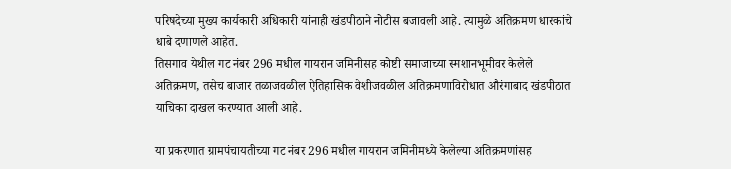परिषदेच्या मुख्य कार्यकारी अधिकारी यांनाही खंडपीठाने नोटीस बजावली आहे. त्यामुळे अतिक्रमण धारकांचे धाबे दणाणले आहेत.
तिसगाव येथील गट नंबर 296 मधील गायरान जमिनीसह कोष्टी समाजाच्या स्मशानभूमीवर केलेले अतिक्रमण, तसेच बाजार तळाजवळील ऐतिहासिक वेशीजवळील अतिक्रमणाविरोधात औरंगाबाद खंडपीठात याचिका दाखल करण्यात आली आहे.

या प्रकरणात ग्रामपंचायतीच्या गट नंबर 296 मधील गायरान जमिनीमध्ये केलेल्या अतिक्रमणांसह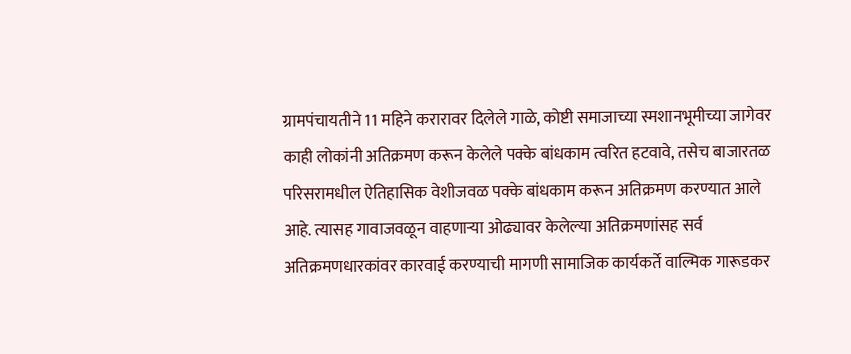ग्रामपंचायतीने 11 महिने करारावर दिलेले गाळे, कोष्टी समाजाच्या स्मशानभूमीच्या जागेवर काही लोकांनी अतिक्रमण करून केलेले पक्के बांधकाम त्वरित हटवावे, तसेच बाजारतळ परिसरामधील ऐतिहासिक वेशीजवळ पक्के बांधकाम करून अतिक्रमण करण्यात आले आहे. त्यासह गावाजवळून वाहणार्‍या ओढ्यावर केलेल्या अतिक्रमणांसह सर्व अतिक्रमणधारकांवर कारवाई करण्याची मागणी सामाजिक कार्यकर्ते वाल्मिक गारूडकर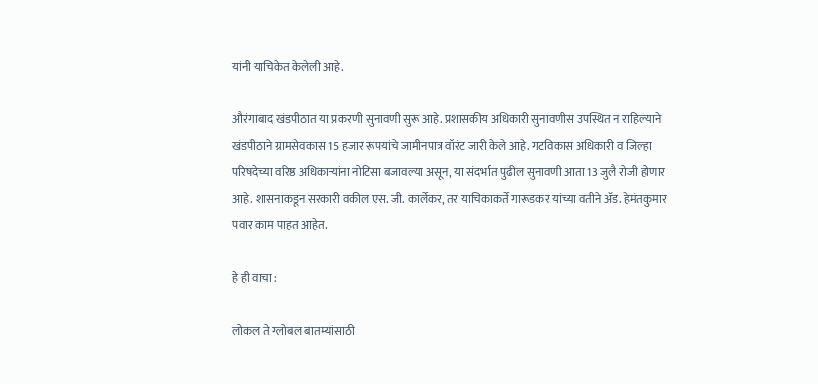यांनी याचिकेत केलेली आहे.

औरंगाबाद खंडपीठात या प्रकरणी सुनावणी सुरू आहे. प्रशासकीय अधिकारी सुनावणीस उपस्थित न राहिल्याने खंडपीठाने ग्रामसेवकास 15 हजार रूपयांचे जामीनपात्र वॉरंट जारी केले आहे. गटविकास अधिकारी व जिल्हा परिषदेच्या वरिष्ठ अधिकार्‍यांना नोटिसा बजावल्या असून, या संदर्भात पुढील सुनावणी आता 13 जुलै रोजी होणार आहे. शासनाकडून सरकारी वकील एस. जी. कार्लेकर, तर याचिकाकर्ते गारूडकर यांच्या वतीने अ‍ॅड. हेमंतकुमार पवार काम पाहत आहेत.

हे ही वाचा :

लोकल ते ग्लोबल बातम्यांसाठी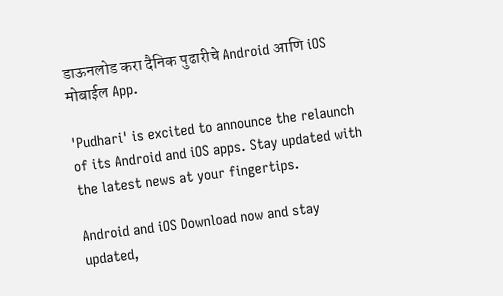डाऊनलोड करा दैनिक पुढारीचे Android आणि iOS मोबाईल App.

'Pudhari' is excited to announce the relaunch of its Android and iOS apps. Stay updated with the latest news at your fingertips.

Android and iOS Download now and stay updated,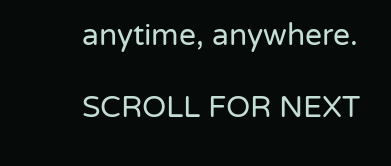anytime, anywhere.

SCROLL FOR NEXT